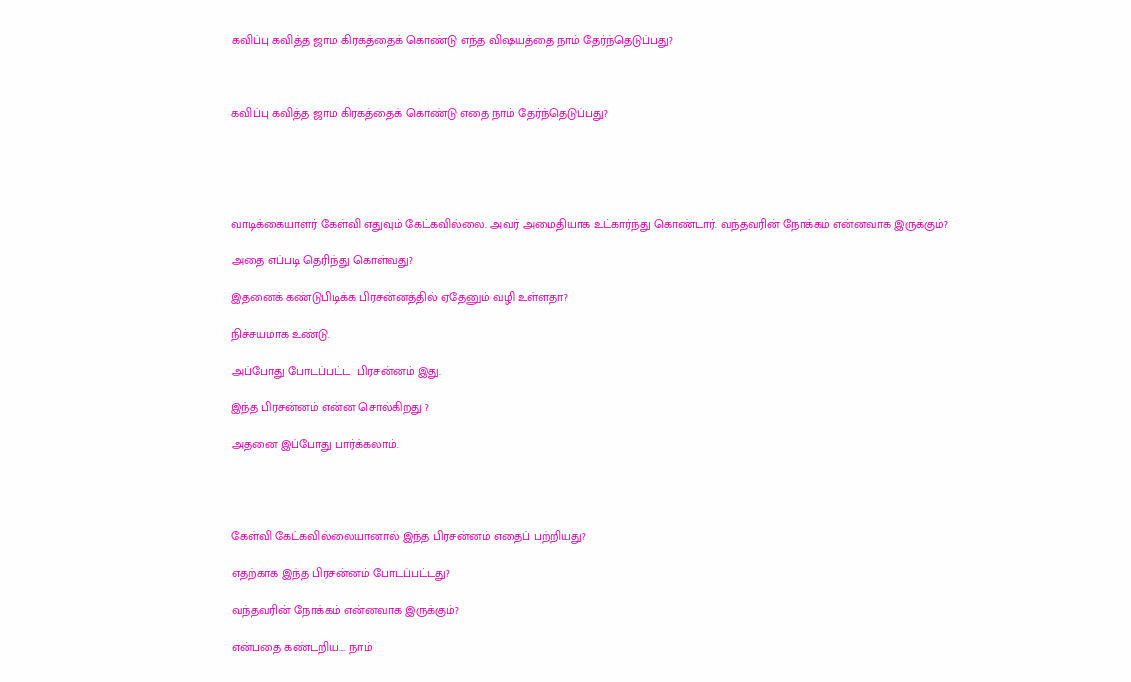கவிப்பு கவித்த ஜாம கிரகத்தைக் கொண்டு எந்த விஷயத்தை நாம் தேர்ந்தெடுப்பது?



கவிப்பு கவித்த ஜாம கிரகத்தைக் கொண்டு எதை நாம் தேர்ந்தெடுப்பது?





வாடிக்கையாளர் கேள்வி எதுவும் கேட்கவில்லை. அவர் அமைதியாக உட்கார்ந்து கொண்டார். வந்தவரின் நோக்கம் என்னவாக இருக்கும்?

அதை எப்படி தெரிந்து கொள்வது?

இதனைக் கண்டுபிடிக்க பிரசன்னத்தில் ஏதேனும் வழி உள்ளதா?

நிச்சயமாக உண்டு.

அப்போது போடப்பட்ட  பிரசன்னம் இது.

இந்த பிரசன்னம் என்ன சொல்கிறது ?

அதனை இப்போது பார்க்கலாம்.




கேள்வி கேட்கவில்லையானால் இந்த பிரசன்னம் எதைப் பற்றியது?

எதற்காக இந்த பிரசன்னம் போடப்பட்டது?

வந்தவரின் நோக்கம் என்னவாக இருக்கும்?

என்பதை கண்டறிய.... நாம்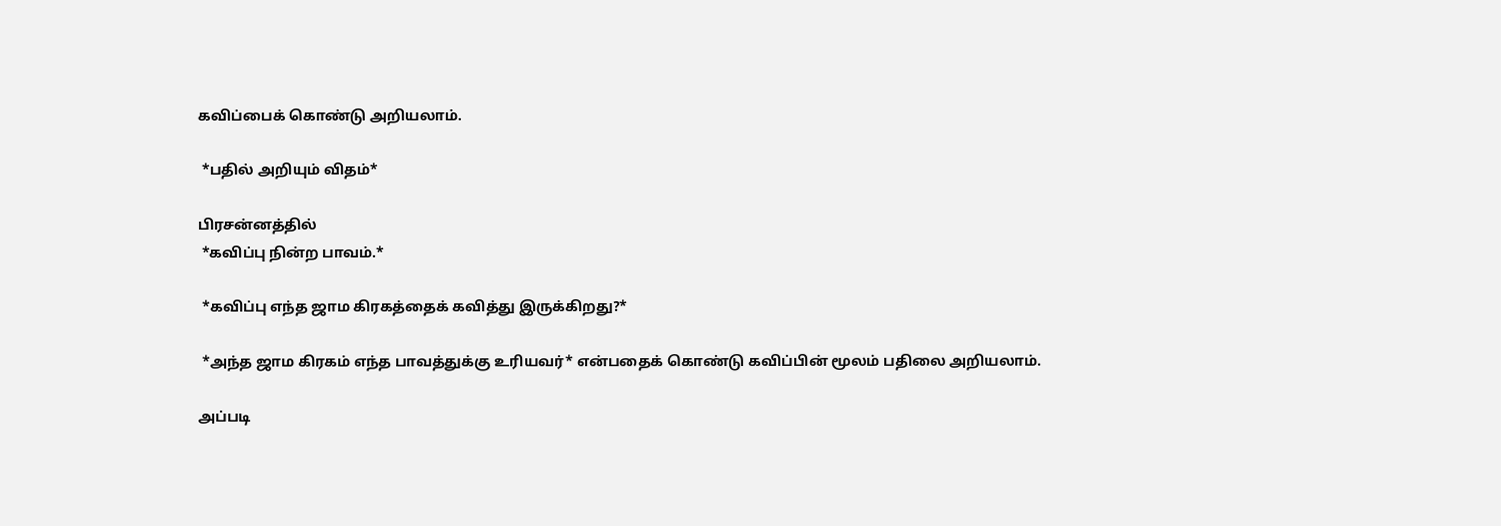கவிப்பைக் கொண்டு அறியலாம்.

 *பதில் அறியும் விதம்*

பிரசன்னத்தில்
 *கவிப்பு நின்ற பாவம்.*

 *கவிப்பு எந்த ஜாம கிரகத்தைக் கவித்து இருக்கிறது?*

 *அந்த ஜாம கிரகம் எந்த பாவத்துக்கு உரியவர்* என்பதைக் கொண்டு கவிப்பின் மூலம் பதிலை அறியலாம்.

அப்படி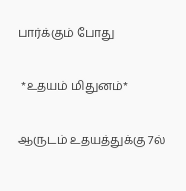பார்க்கும் போது

 *உதயம் மிதுனம்*

ஆருடம் உதயத்துக்கு 7ல்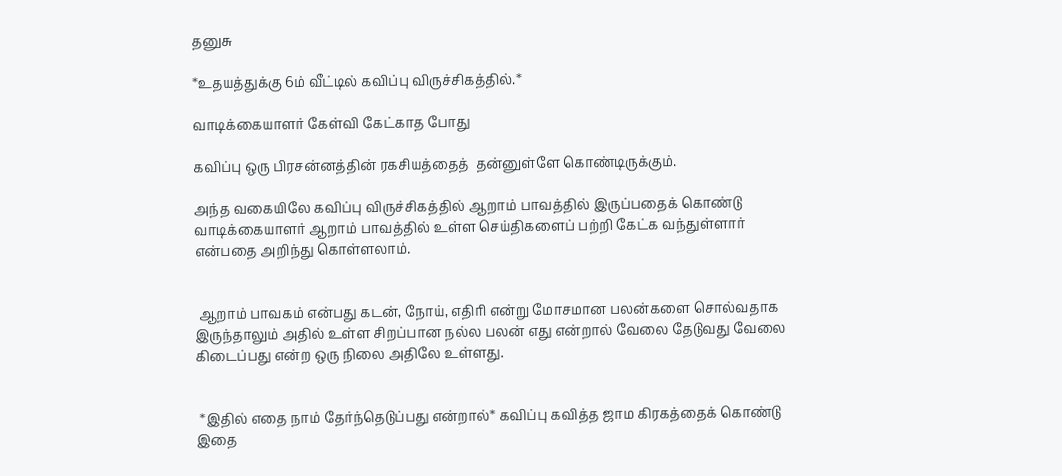தனுசு

*உதயத்துக்கு 6ம் வீட்டில் கவிப்பு விருச்சிகத்தில்.*

வாடிக்கையாளர் கேள்வி கேட்காத போது

கவிப்பு ஒரு பிரசன்னத்தின் ரகசியத்தைத்  தன்னுள்ளே கொண்டிருக்கும்.

அந்த வகையிலே கவிப்பு விருச்சிகத்தில் ஆறாம் பாவத்தில் இருப்பதைக் கொண்டு வாடிக்கையாளர் ஆறாம் பாவத்தில் உள்ள செய்திகளைப் பற்றி கேட்க வந்துள்ளார் என்பதை அறிந்து கொள்ளலாம்.


 ஆறாம் பாவகம் என்பது கடன், நோய், எதிரி என்று மோசமான பலன்களை சொல்வதாக இருந்தாலும் அதில் உள்ள சிறப்பான நல்ல பலன் எது என்றால் வேலை தேடுவது வேலை கிடைப்பது என்ற ஒரு நிலை அதிலே உள்ளது.


 *இதில் எதை நாம் தேர்ந்தெடுப்பது என்றால்* கவிப்பு கவித்த ஜாம கிரகத்தைக் கொண்டு இதை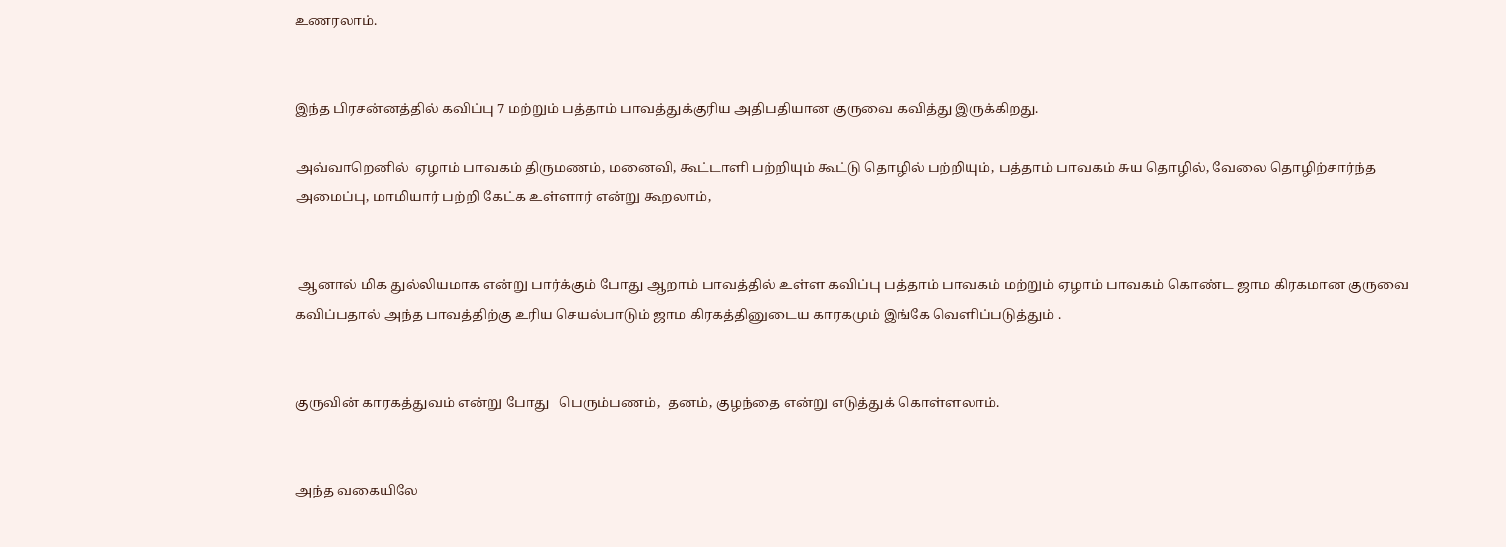உணரலாம்.


இந்த பிரசன்னத்தில் கவிப்பு 7 மற்றும் பத்தாம் பாவத்துக்குரிய அதிபதியான குருவை கவித்து இருக்கிறது.

அவ்வாறெனில்  ஏழாம் பாவகம் திருமணம், மனைவி, கூட்டாளி பற்றியும் கூட்டு தொழில் பற்றியும், பத்தாம் பாவகம் சுய தொழில், வேலை தொழிற்சார்ந்த அமைப்பு, மாமியார் பற்றி கேட்க உள்ளார் என்று கூறலாம்,


 ஆனால் மிக துல்லியமாக என்று பார்க்கும் போது ஆறாம் பாவத்தில் உள்ள கவிப்பு பத்தாம் பாவகம் மற்றும் ஏழாம் பாவகம் கொண்ட ஜாம கிரகமான குருவை கவிப்பதால் அந்த பாவத்திற்கு உரிய செயல்பாடும் ஜாம கிரகத்தினுடைய காரகமும் இங்கே வெளிப்படுத்தும் .


குருவின் காரகத்துவம் என்று போது   பெரும்பணம்,  தனம், குழந்தை என்று எடுத்துக் கொள்ளலாம்.


அந்த வகையிலே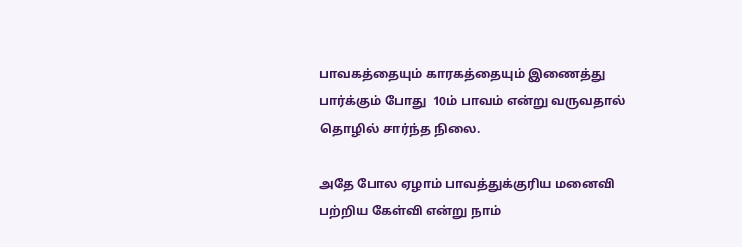பாவகத்தையும் காரகத்தையும் இணைத்து பார்க்கும் போது  10ம் பாவம் என்று வருவதால் தொழில் சார்ந்த நிலை.

அதே போல ஏழாம் பாவத்துக்குரிய மனைவி பற்றிய கேள்வி என்று நாம்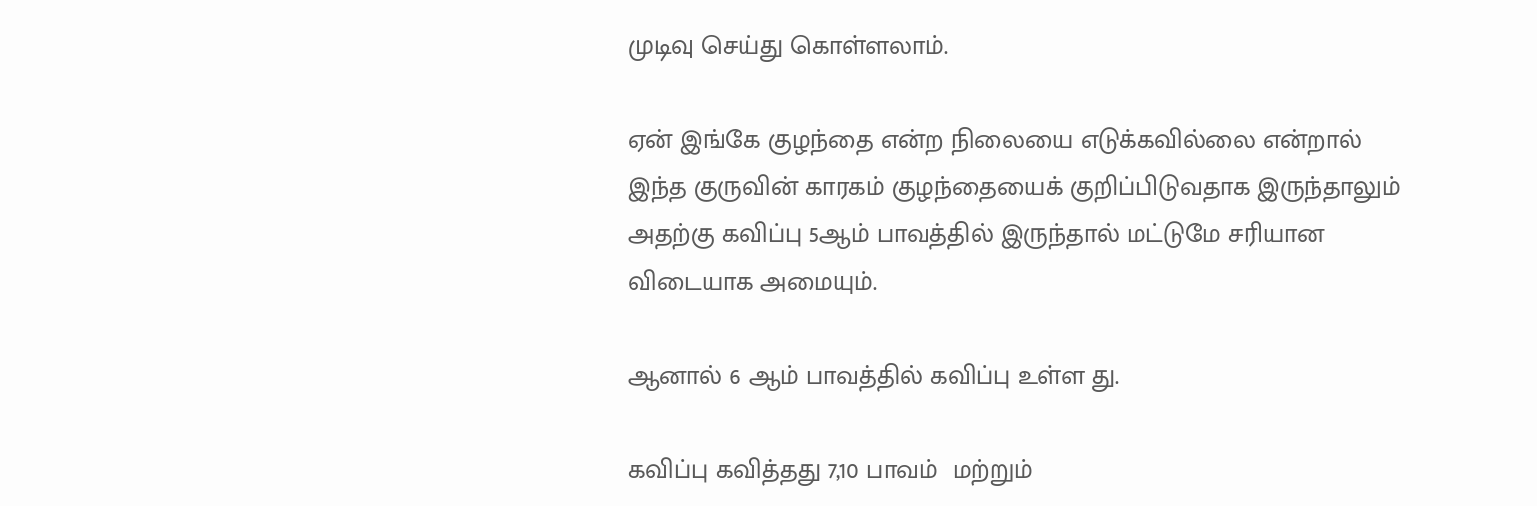முடிவு செய்து கொள்ளலாம்.

ஏன் இங்கே குழந்தை என்ற நிலையை எடுக்கவில்லை என்றால் இந்த குருவின் காரகம் குழந்தையைக் குறிப்பிடுவதாக இருந்தாலும் அதற்கு கவிப்பு 5ஆம் பாவத்தில் இருந்தால் மட்டுமே சரியான விடையாக அமையும்.

ஆனால் 6 ஆம் பாவத்தில் கவிப்பு உள்ள து.

கவிப்பு கவித்தது 7,10 பாவம்  மற்றும்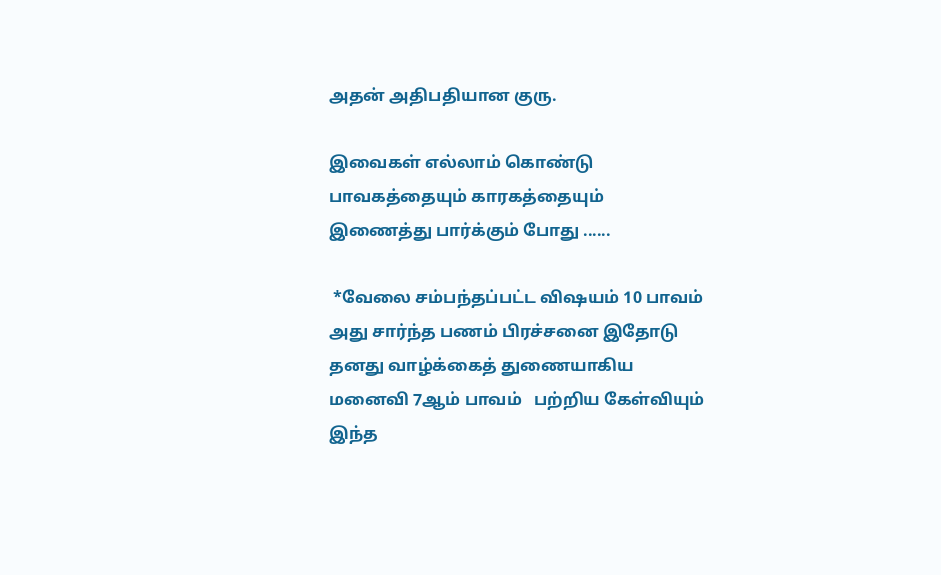அதன் அதிபதியான குரு.

இவைகள் எல்லாம் கொண்டு பாவகத்தையும் காரகத்தையும் இணைத்து பார்க்கும் போது ......

 *வேலை சம்பந்தப்பட்ட விஷயம் 10 பாவம்  அது சார்ந்த பணம் பிரச்சனை இதோடு தனது வாழ்க்கைத் துணையாகிய மனைவி 7ஆம் பாவம்   பற்றிய கேள்வியும் இந்த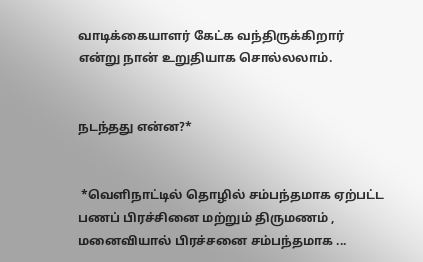வாடிக்கையாளர் கேட்க வந்திருக்கிறார் என்று நான் உறுதியாக சொல்லலாம்.


நடந்தது என்ன?*


 *வெளிநாட்டில் தொழில் சம்பந்தமாக ஏற்பட்ட பணப் பிரச்சினை மற்றும் திருமணம் , மனைவியால் பிரச்சனை சம்பந்தமாக ...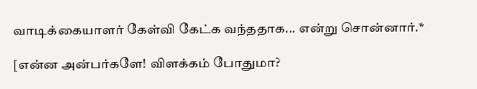வாடிக்கையாளர் கேள்வி கேட்க வந்ததாக... என்று சொன்னார்.*

[என்ன அன்பர்களே! விளக்கம் போதுமா?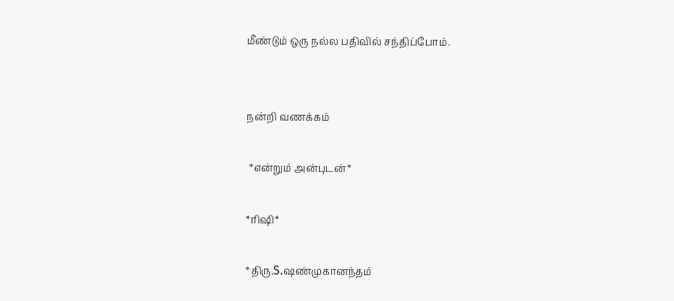மீண்டும் ஒரு நல்ல பதிவில் சந்திப்போம்.


நன்றி வணக்கம்

 *என்றும் அன்புடன்*

*ரிஷி*

*திரு.S.ஷண்முகானந்தம்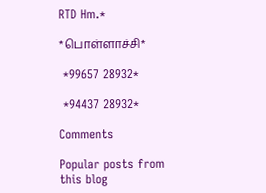RTD Hm.*

*பொள்ளாச்சி*

 *99657 28932*

 *94437 28932*

Comments

Popular posts from this blog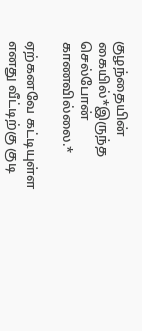குழந்தையின் கையில்*இருந்த செல்போன் காணவில்லை.*

ஏற்கனவே கட்டியுள்ள எனது வீட்டிற்கு குடி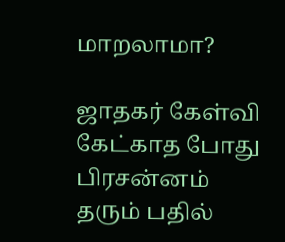மாறலாமா?

ஜாதகர் கேள்வி கேட்காத போது பிரசன்னம் தரும் பதில்